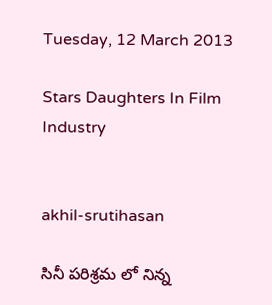Tuesday, 12 March 2013

Stars Daughters In Film Industry


akhil-srutihasan

సినీ పరిశ్రమ లో నిన్న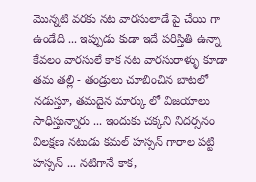మొన్నటి వరకు నట వారసులాడే పై చేయి గా ఉండేది ... ఇప్పుడు కుడా ఇదే పరిస్తితి ఉన్నా కేవలం వారసులే కాక నట వారసురాళ్ళు కూడా తమ తల్లి - తండ్రులు చూబించిన బాటలో నడుస్తూ, తమదైన మార్కు లో విజయాలు సాధిస్తున్నారు ... ఇందుకు చక్కని నిదర్సనం విలక్షణ నటుడు కమల్ హస్సన్ గారాల పట్టి  హస్సన్ ... నటిగానే కాక,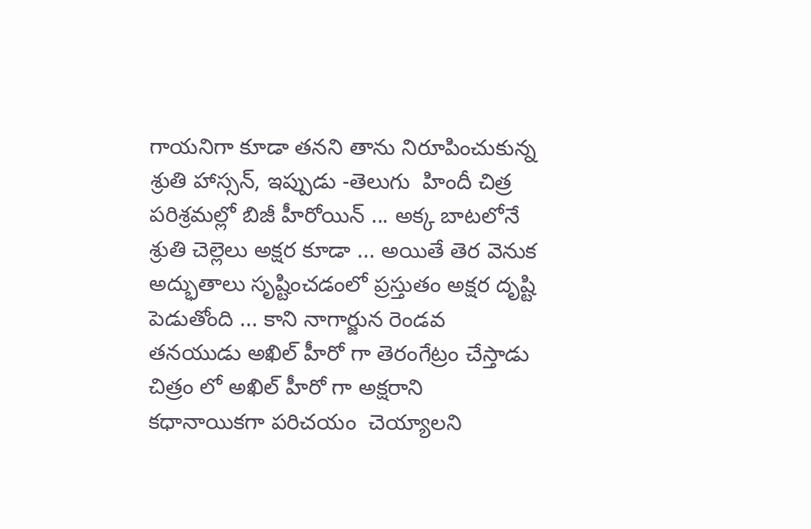గాయనిగా కూడా తనని తాను నిరూపించుకున్న శ్రుతి హాస్సన్, ఇప్పుడు -తెలుగు  హిందీ చిత్ర పరిశ్రమల్లో బిజీ హీరోయిన్ ... అక్క బాటలోనే శ్రుతి చెల్లెలు అక్షర కూడా ... అయితే తెర వెనుక అద్భుతాలు సృష్టించడంలో ప్రస్తుతం అక్షర దృష్టి పెడుతోంది ... కాని నాగార్జున రెండవ తనయుడు అఖిల్ హీరో గా తెరంగేట్రం చేస్తాడు  చిత్రం లో అఖిల్ హీరో గా అక్షరాని కధానాయికగా పరిచయం  చెయ్యాలని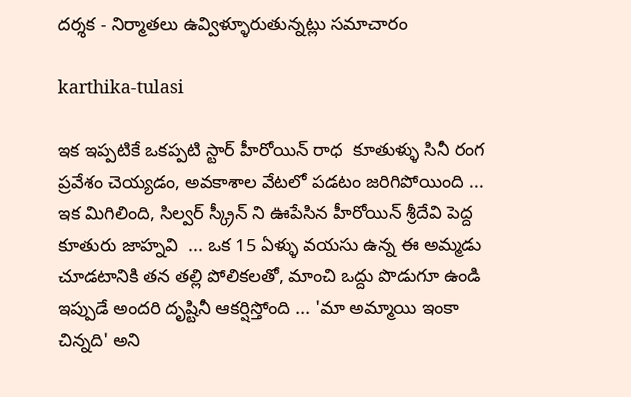దర్శక - నిర్మాతలు ఉవ్విళ్ళూరుతున్నట్లు సమాచారం

karthika-tulasi

ఇక ఇప్పటికే ఒకప్పటి స్టార్ హీరోయిన్ రాధ  కూతుళ్ళు సినీ రంగ ప్రవేశం చెయ్యడం, అవకాశాల వేటలో పడటం జరిగిపోయింది ... ఇక మిగిలింది, సిల్వర్ స్క్రీన్ ని ఊపేసిన హీరోయిన్ శ్రీదేవి పెద్ద కూతురు జాహ్నవి  ... ఒక 15 ఏళ్ళు వయసు ఉన్న ఈ అమ్మడు చూడటానికి తన తల్లి పోలికలతో, మాంచి ఒద్దు పొడుగూ ఉండి ఇప్పుడే అందరి దృష్టినీ ఆకర్షిస్తోంది ... 'మా అమ్మాయి ఇంకా చిన్నది' అని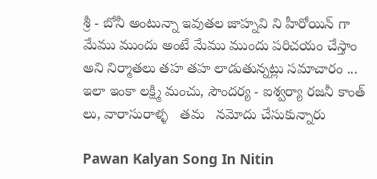శ్రీ - బోనీ అంటున్నా ఇవుతల జాహ్నవి ని హీరోయిన్ గా మేము ముందు అంటే మేము ముందు పరిచయం చేస్తాం అని నిర్మాతలు తహ తహ లాడుతున్నట్లు సమాచారం ... ఇలా ఇంకా లక్ష్మి మంచు, సౌందర్య - ఐశ్వర్యా రజనీ కాంత్ లు, వారాసురాళ్ళ   తమ   నమోదు చేసుకున్నారు

Pawan Kalyan Song In Nitin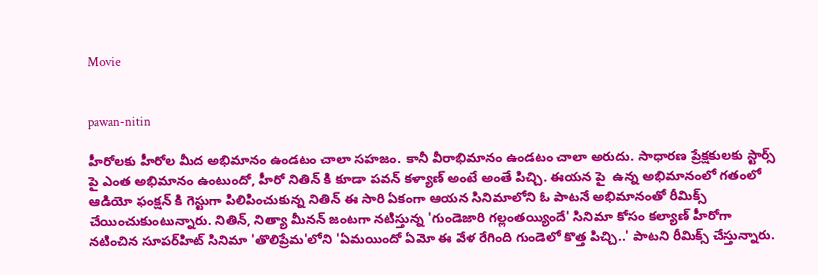Movie


pawan-nitin

హీరోలకు హీరోల మీద అభిమానం ఉండటం చాలా సహజం. కానీ వీరాభిమానం ఉండటం చాలా అరుదు. సాధారణ ప్రేక్షకులకు స్టార్స్ పై ఎంత అభిమానం ఉంటుందో, హీరో నితిన్ కి కూడా పవన్ కళ్యాణ్ అంటే అంతే పిచ్చి. ఈయన పై  ఉన్న అభిమానంలో గతంలో ఆడియో ఫంక్షన్ కి గెస్టుగా పిలిపించుకున్న నితిన్ ఈ సారి ఏకంగా ఆయన సినిమాలోని ఓ పాటనే అభిమానంతో రీమిక్స్ చేయించుకుంటున్నారు. నితిన్, నిత్యా మీనన్ జంటగా నటిస్తున్న 'గుండెజారి గల్లంతయ్యిందే' సినిమా కోసం కల్యాణ్ హీరోగా నటించిన సూపర్‌హిట్ సినిమా 'తొలిప్రేమ'లోని 'ఏమయిందో ఏమో ఈ వేళ రేగింది గుండెలో కొత్త పిచ్చి..' పాటని రీమిక్స్ చేస్తున్నారు.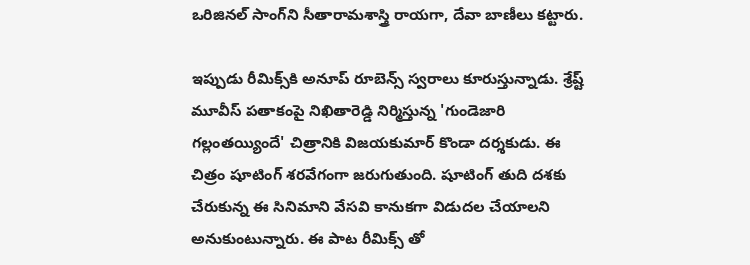ఒరిజినల్ సాంగ్‌ని సీతారామశాస్త్రి రాయగా, దేవా బాణీలు కట్టారు.

ఇప్పుడు రీమిక్స్‌కి అనూప్ రూబెన్స్ స్వరాలు కూరుస్తున్నాడు. శ్రేష్ట్ మూవీస్ పతాకంపై నిఖితారెడ్డి నిర్మిస్తున్న 'గుండెజారి గల్లంతయ్యిందే' చిత్రానికి విజయకుమార్ కొండా దర్శకుడు. ఈ చిత్రం షూటింగ్ శరవేగంగా జరుగుతుంది. షూటింగ్ తుది దశకు చేరుకున్న ఈ సినిమాని వేసవి కానుకగా విడుదల చేయాలని అనుకుంటున్నారు. ఈ పాట రీమిక్స్ తో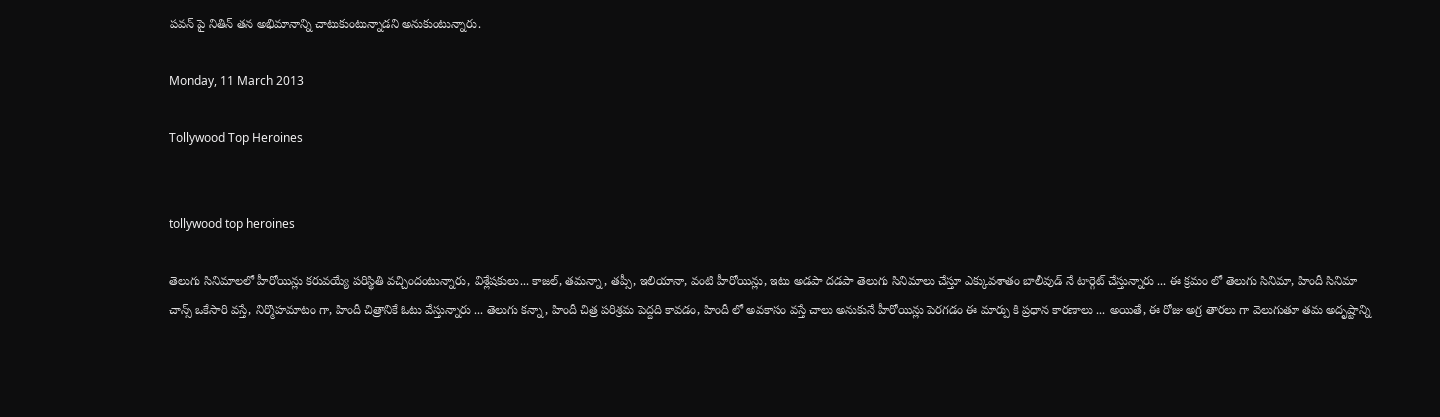పవన్ పై నితిన్ తన అభిమానాన్ని చాటుకుంటున్నాడని అనుకుంటున్నారు.

Monday, 11 March 2013

Tollywood Top Heroines


tollywood top heroines

తెలుగు సినిమాలలో హీరోయిన్లు కరువయ్యే పరిస్థితి వచ్చిందంటున్నారు, విశ్లేషకులు... కాజల్, తమన్నా, తప్సీ, ఇలియానా, వంటి హీరోయిన్లు, ఇటు అడపా దడపా తెలుగు సినిమాలు చేస్తూ ఎక్కువశాతం బాలీవుడ్ నే టార్గెట్ చేస్తున్నారు ... ఈ క్రమం లో తెలుగు సినిమా, హిందీ సినిమా చాన్స్ ఒకేసారి వస్తే, నిర్మొహమాటం గా, హిందీ చిత్రానికే ఓటు వేస్తున్నారు ... తెలుగు కన్నా, హిందీ చిత్ర పరిశ్రమ పెద్దది కావడం, హిందీ లో అవకాసం వస్తే చాలు అనుకునే హీరోయిన్లు పెరగడం ఈ మార్పు కి ప్రధాన కారణాలు ... అయితే, ఈ రోజు అగ్ర తారలు గా వెలుగుతూ తమ అదృష్టాన్ని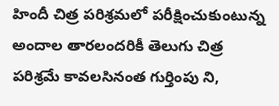హిందీ చిత్ర పరిశ్రమలో పరీక్షించుకుంటున్న అందాల తారలందరికీ తెలుగు చిత్ర పరిశ్రమే కావలసినంత గుర్తింపు ని,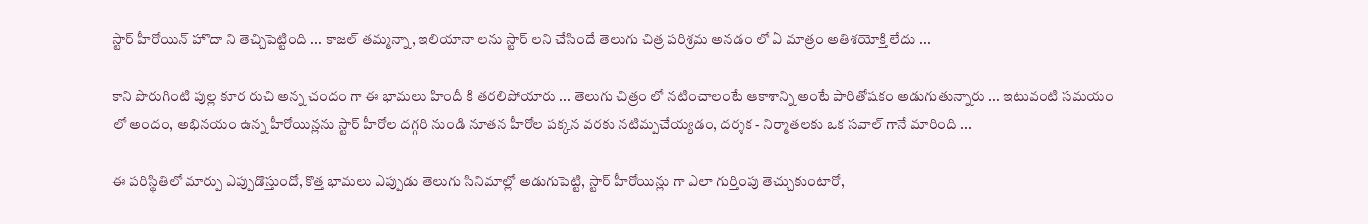స్టార్ హీరోయిన్ హొదా ని తెచ్చిపెట్టింది ... కాజల్ తమ్మన్నా, ఇలియానా లను స్టార్ లని చేసిందే తెలుగు చిత్ర పరిశ్రమ అనడం లో ఏ మాత్రం అతిశయోక్తి లేదు ...

కాని పొరుగింటి పుల్ల కూర రుచి అన్న చందం గా ఈ భామలు హిందీ కి తరలిపోయారు ... తెలుగు చిత్రం లో నటించాలంటే ఆకాశాన్ని అంటే పారితోషకం అడుగుతున్నారు ... ఇటువంటి సమయం లో అందం, అభినయం ఉన్న హీరోయిన్లను స్టార్ హీరోల దగ్గరి నుండి నూతన హీరోల పక్కన వరకు నటిమ్పచేయ్యడం, దర్శక - నిర్మాతలకు ఒక సవాల్ గానే మారింది ...

ఈ పరిస్థితిలో మార్పు ఎప్పుడొస్తుందో, కొత్త భామలు ఎప్పుడు తెలుగు సినిమాల్లో అడుగుపెట్టి, స్టార్ హీరోయిన్లు గా ఎలా గుర్తింపు తెచ్చుకుంటారో,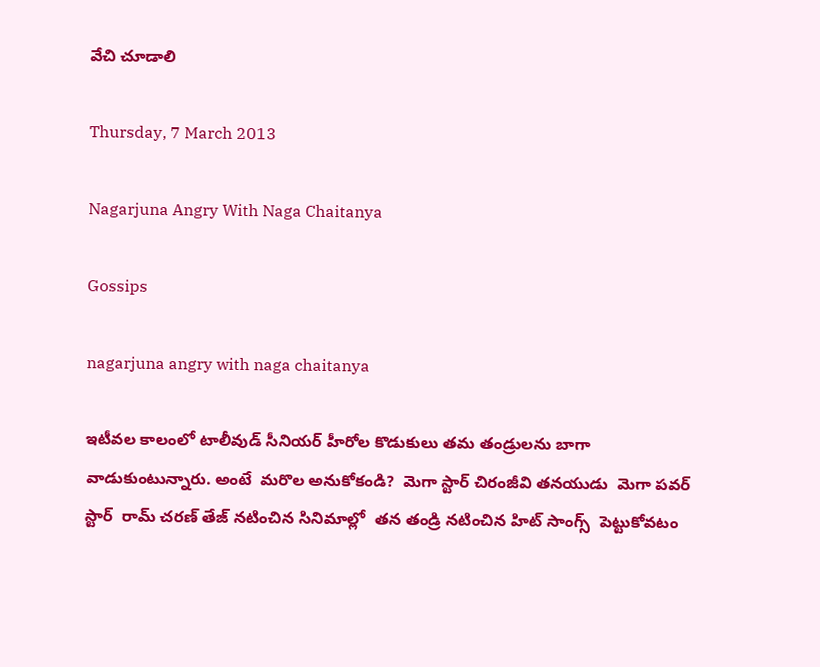వేచి చూడాలి

Thursday, 7 March 2013

Nagarjuna Angry With Naga Chaitanya

Gossips

nagarjuna angry with naga chaitanya

ఇటీవల కాలంలో టాలీవుడ్ సీనియర్ హీరోల కొడుకులు తమ తండ్రులను బాగా వాడుకుంటున్నారు. అంటే  మరొల అనుకోకండి?  మెగా స్టార్ చిరంజీవి తనయుడు  మెగా పవర్ స్టార్  రామ్ చరణ్ తేజ్ నటించిన సినిమాల్లో  తన తండ్రి నటించిన హిట్ సాంగ్స్  పెట్టుకోవటం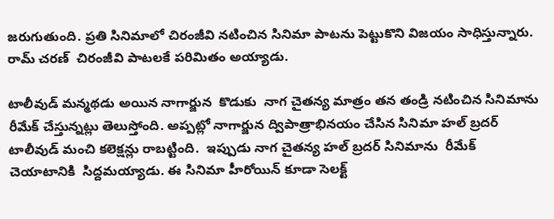జరుగుతుంది. ప్రతి సినిమాలో చిరంజీవి నటించిన సినిమా పాటను పెట్టుకొని విజయం సాధిస్తున్నారు.  రామ్ చరణ్  చిరంజీవి పాటలకే పరిమితం అయ్యాడు.

టాలీవుడ్ మన్మథడు అయిన నాగార్జున  కొడుకు  నాగ చైతన్య మాత్రం తన తండ్రి నటించిన సినిమాను రీమేక్ చేస్తున్నట్లు తెలుస్తోంది. అప్పట్లో నాగార్జున ద్విపాత్రాభినయం చేసిన సినిమా హల్ బ్రదర్  టాలీవుడ్ మంచి కలెక్షన్లు రాబట్టింది.  ఇప్పుడు నాగ చైతన్య హల్ బ్రదర్ సినిమాను  రీమేక్ చెయాటానికి  సిద్దమయ్యాడు. ఈ సినిమా హీరోయిన్ కూడా సెలక్ట్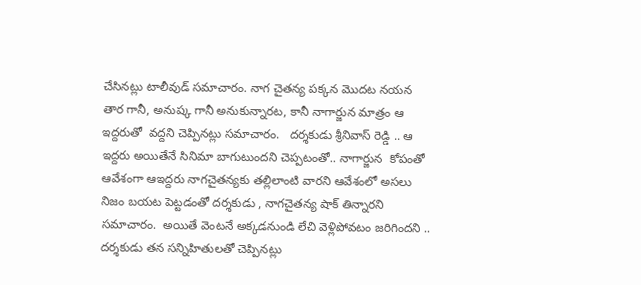చేసినట్లు టాలీవుడ్ సమాచారం. నాగ చైతన్య పక్కన మొదట నయన తార గానీ, అనుష్క గానీ అనుకున్నారట, కానీ నాగార్జున మాత్రం ఆ ఇద్దరుతో  వద్దని చెప్పినట్లు సమాచారం.   దర్శకుడు శ్రీనివాస్ రెడ్డి .. ఆ ఇద్దరు అయితేనే సినిమా బాగుటుందని చెప్పటంతో.. నాగార్జున  కోపంతో  ఆవేశంగా ఆఇద్దరు నాగచైతన్యకు తల్లిలాంటి వారని ఆవేశంలో అసలు నిజం బయట పెట్టడంతో దర్శకుడు , నాగచైతన్య షాక్ తిన్నారని సమాచారం.  అయితే వెంటనే అక్కడనుండి లేచి వెళ్లిపోవటం జరిగిందని .. దర్శకుడు తన సన్నిహితులతో చెప్పినట్లు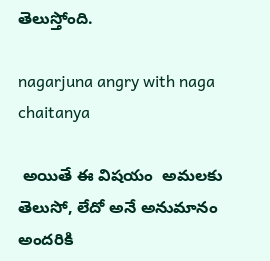తెలుస్తోంది.

nagarjuna angry with naga chaitanya

 అయితే ఈ విషయం  అమలకు తెలుసో, లేదో అనే అనుమానం  అందరికి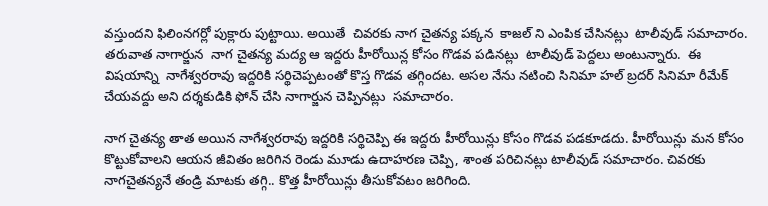వస్తుందని ఫిలింనగర్లో పుక్లారు పుట్టాయి. అయితే  చివరకు నాగ చైతన్య పక్కన  కాజల్ ని ఎంపిక చేసినట్లు  టాలీవుడ్ సమాచారం.  తరువాత నాగార్జున  నాగ చైతన్య మద్య ఆ ఇద్దరు హీరోయిన్ల కోసం గొడవ పడినట్లు  టాలీవుడ్ పెద్దలు అంటున్నారు.  ఈ విషయాన్ని  నాగేశ్వరరావు ఇద్దరికి సర్థిచెప్పటంతో కొస్త గొడవ తగ్గిందట. అసల నేను నటించి సినిమా హల్ బ్రదర్ సినిమా రీమేక్ చేయవద్దు అని దర్శకుడికి ఫోన్ చేసి నాగార్జున చెప్పినట్లు  సమాచారం.

నాగ చైతన్య తాత అయిన నాగేశ్వరరావు ఇద్దరికి సర్థిచెప్పి ఈ ఇద్దరు హీరోయిన్లు కోసం గొడవ పడకూడదు. హీరోయిన్లు మన కోసం కొట్టుకోవాలని ఆయన జీవితం జరిగిన రెండు మూడు ఉదాహరణ చెప్పి, శాంత పరిచినట్లు టాలీవుడ్ సమాచారం. చివరకు నాగచైతన్యనే తండ్రి మాటకు తగ్గి.. కొత్త హీరోయిన్లు తీసుకోవటం జరిగింది.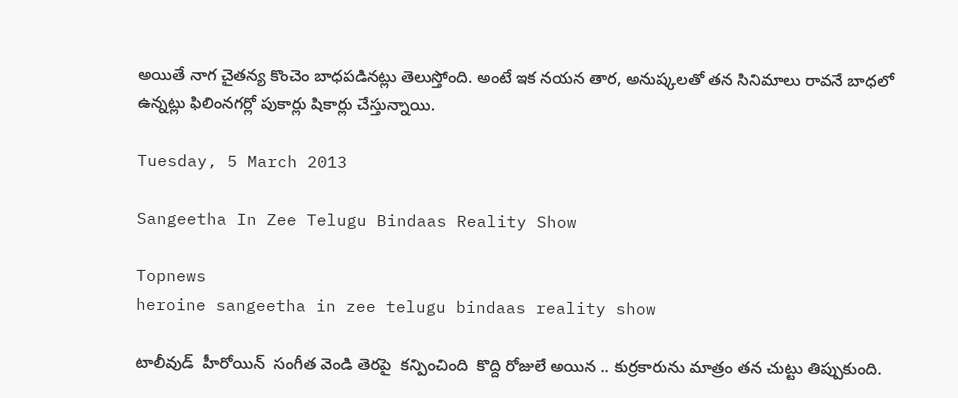అయితే నాగ చైతన్య కొంచెం బాధపడినట్లు తెలుస్తోంది. అంటే ఇక నయన తార, అనుష్కలతో తన సినిమాలు రావనే బాధలో ఉన్నట్లు ఫిలింనగర్లో పుకార్లు షికార్లు చేస్తున్నాయి.

Tuesday, 5 March 2013

Sangeetha In Zee Telugu Bindaas Reality Show

Topnews
heroine sangeetha in zee telugu bindaas reality show

టాలీవుడ్  హీరోయిన్  సంగీత వెండి తెరపై  కన్పించింది  కొద్ది రోజులే అయిన .. కుర్రకారును మాత్రం తన చుట్టు తిప్పుకుంది.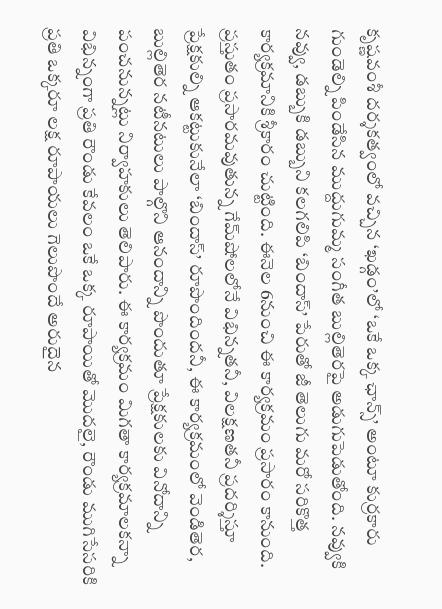కృష్ణవంశీ దర్శకత్వంలో వచ్చిన ‘ఖడ్గం’లో ‘ఒకే ఒక్క ఛాన్స్’ అంటూ కుర్రకారు గుండెల్ని పిండేసిన ముద్దుగుమ్మ సంగీత బుల్లితెరపై అడుగుపెడుతోంది. నవ్వుకి నవ్వు, డబ్బుకి డబ్బుని కలగలిపి ‘బిందాస్’ పేరుతో జీ తెలుగు మరో సరికొత్త కార్యక్రమానికి శ్రీకారం చుట్టింది. ఈనెల 6నుంచి ఈ కార్యక్రమం ప్రసారం కానుంది. ప్రస్తుతం ప్రసారమవుతున్న గేమ్‌షోలలోనే విభిన్నతనీ, విలక్షణతనీ ప్రదర్శిస్తూ ప్రేక్షకుల్ని ఆకట్టుకునేలా ‘బిందాస్’ రూపొందిందనీ, ఈ కార్యక్రమంలో వెండితెర, బుల్లితెర నటీనటులు పాల్గొని ఆనందాన్ని పొందుతూ ప్రేక్షకులకు వినోదాన్ని పంచనున్నట్లు నిర్వాహకులు తెలిపారు. ఈ కార్యక్రమం మిగతా కార్యక్రమాలకన్నా విభిన్నంగా ప్రతి రౌండు కేవలం ఒకే ఒక్క రూపాయితో మొదలై, రౌండు ముగిసేసరికి ప్రతి ఒక్కరూ లక్ష రూపాయలు గెలుపొందే అరుదైన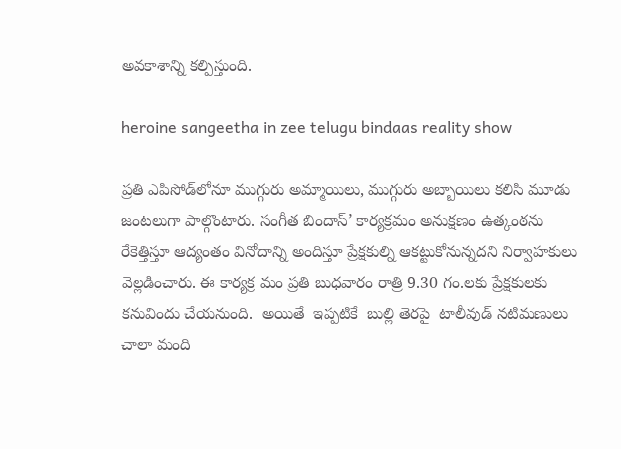అవకాశాన్ని కల్పిస్తుంది.

heroine sangeetha in zee telugu bindaas reality show

ప్రతి ఎపిసోడ్‌లోనూ ముగ్గురు అమ్మాయిలు, ముగ్గురు అబ్బాయిలు కలిసి మూడు జంటలుగా పాల్గొంటారు. సంగీత బిందాస్’ కార్యక్రమం అనుక్షణం ఉత్కంఠను రేకెత్తిస్తూ ఆద్యంతం వినోదాన్ని అందిస్తూ ప్రేక్షకుల్ని ఆకట్టుకోనున్నదని నిర్వాహకులు వెల్లడించారు. ఈ కార్యక్ర మం ప్రతి బుధవారం రాత్రి 9.30 గం.లకు ప్రేక్షకులకు కనువిందు చేయనుంది.  అయితే  ఇప్పటికే  బుల్లి తెరపై  టాలీవుడ్ నటిమణులు చాలా మంది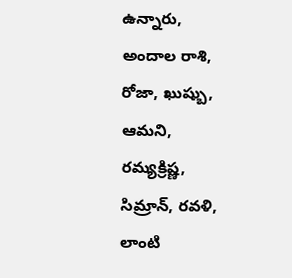ఉన్నారు,  అందాల రాశి,  రోజా, ఖుష్బు,  ఆమని, రమ్యక్రిష్ణ, సిమ్రాన్, రవళి,  లాంటి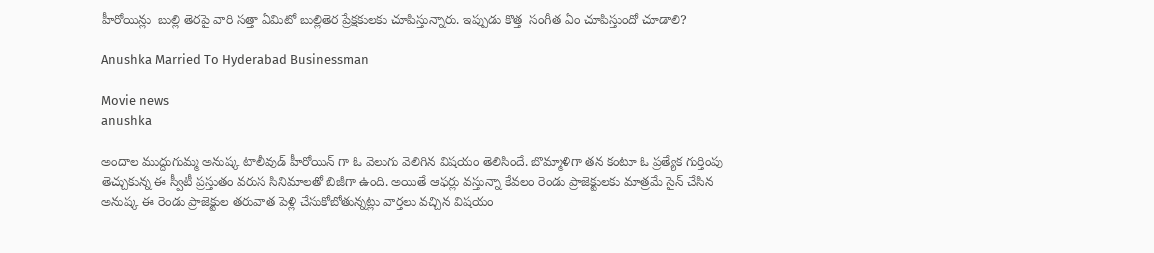హీరోయిన్లు  బుల్లి తెరపై వారి సత్తా ఏమిటో బుల్లితెర ప్రేక్షకులకు చూపిస్తున్నారు. ఇప్పుడు కొత్త  సంగీత ఏం చూపిస్తుందో చూడాలి?

Anushka Married To Hyderabad Businessman

Movie news
anushka

అందాల ముద్దుగుమ్మ అనుష్క టాలీవుడ్ హీరోయిన్ గా ఓ వెలుగు వెలిగిన విషయం తెలిసిందే. బొమ్మాళిగా తన కంటూ ఓ ప్రత్యేక గుర్తింపు తెచ్చుకున్న ఈ స్వీటీ ప్రస్తుతం వరుస సినిమాలతో బిజీగా ఉంది. అయితే ఆఫర్లు వస్తున్నా కేవలం రెండు ప్రాజెక్టులకు మాత్రమే సైన్ చేసిన అనుష్క ఈ రెండు ప్రాజెక్టుల తరువాత పెళ్లి చేసుకోబోతున్నట్లు వార్తలు వచ్చిన విషయం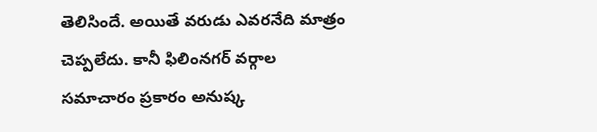తెలిసిందే. అయితే వరుడు ఎవరనేది మాత్రం చెప్పలేదు. కానీ ఫిలింనగర్ వర్గాల సమాచారం ప్రకారం అనుష్క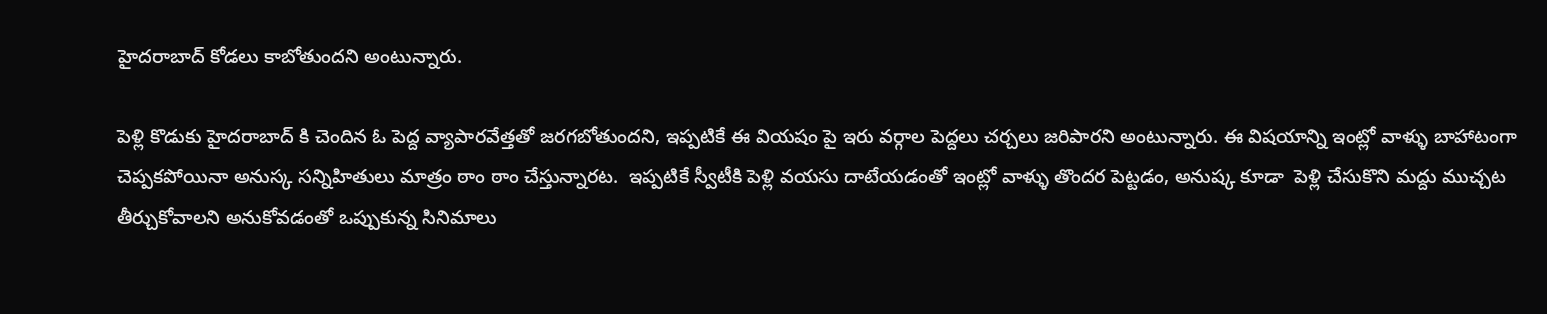హైదరాబాద్ కోడలు కాబోతుందని అంటున్నారు.

పెళ్లి కొడుకు హైదరాబాద్ కి చెందిన ఓ పెద్ద వ్యాపారవేత్తతో జరగబోతుందని, ఇప్పటికే ఈ వియషం పై ఇరు వర్గాల పెద్దలు చర్చలు జరిపారని అంటున్నారు. ఈ విషయాన్ని ఇంట్లో వాళ్ళు బాహాటంగా చెప్పకపోయినా అనుస్క సన్నిహితులు మాత్రం ఠాం ఠాం చేస్తున్నారట.  ఇప్పటికే స్వీటీకి పెళ్లి వయసు దాటేయడంతో ఇంట్లో వాళ్ళు తొందర పెట్టడం, అనుష్క కూడా  పెళ్లి చేసుకొని మద్దు ముచ్చట తీర్చుకోవాలని అనుకోవడంతో ఒప్పుకున్న సినిమాలు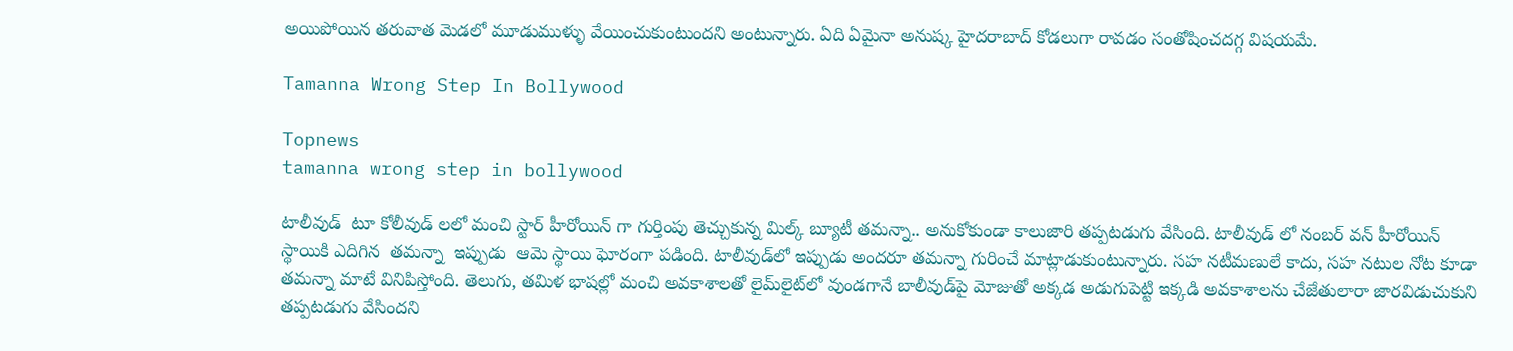అయిపోయిన తరువాత మెడలో మూడుముళ్ళు వేయించుకుంటుందని అంటున్నారు. ఏది ఏమైనా అనుష్క హైదరాబాద్ కోడలుగా రావడం సంతోషించదగ్గ విషయమే.

Tamanna Wrong Step In Bollywood

Topnews
tamanna wrong step in bollywood

టాలీవుడ్  టూ కోలీవుడ్ లలో మంచి స్టార్ హీరోయిన్ గా గుర్తింపు తెచ్చుకున్న మిల్క్ బ్యూటీ తమన్నా.. అనుకోకుండా కాలుజారి తప్పటడుగు వేసింది. టాలీవుడ్ లో నంబర్ వన్ హీరోయిన్ స్థాయికి ఎదిగిన  తమన్నా  ఇప్పుడు  ఆమె స్థాయి ఘోరంగా పడింది. టాలీవుడ్‌లో ఇప్పుడు అందరూ తమన్నా గురించే మాట్లాడుకుంటున్నారు. సహ నటీమణులే కాదు, సహ నటుల నోట కూడా తమన్నా మాటే వినిపిస్తోంది. తెలుగు, తమిళ భాషల్లో మంచి అవకాశాలతో లైమ్‌లైట్‌లో వుండగానే బాలీవుడ్‌పై మోజుతో అక్కడ అడుగుపెట్టి ఇక్కడి అవకాశాలను చేజేతులారా జారవిడుచుకుని తప్పటడుగు వేసిందని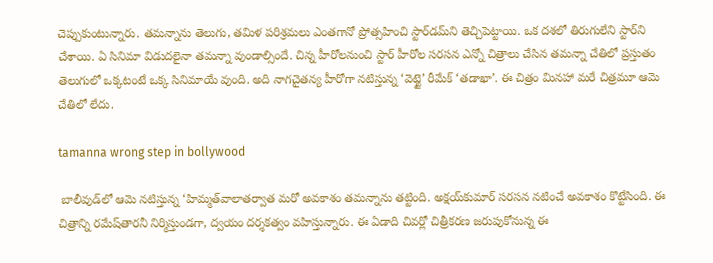చెప్పుకుంటున్నారు. తమన్నాను తెలుగు, తమిళ పరిశ్రమలు ఎంతగానో ప్రోత్సహించి స్టార్‌డమ్‌ని తెచ్చిపెట్టాయి. ఒక దశలో తిరుగులేని స్టార్‌ని చేశాయి. ఏ సినిమా విడుదలైనా తమన్నా వుండాల్సిందే. చిన్న హీరోలనుంచి స్టార్ హీరోల సరసన ఎన్నో చిత్రాలు చేసిన తమన్నా చేతిలో ప్రస్తుతం తెలుగులో ఒక్కటంటే ఒక్క సినిమాయే వుంది. అది నాగచైతన్య హీరోగా నటిస్తున్న ‘వెట్టై’ రీమేక్ ‘తడాఖా’. ఈ చిత్రం మినహా మరే చిత్రమూ ఆమె చేతిలో లేదు.

tamanna wrong step in bollywood

 బాలీవుడ్‌లో ఆమె నటిస్తున్న ‘హిమ్మత్‌వాలాతర్వాత మరో అవకాశం తమన్నాను తట్టింది. అక్షయ్‌కుమార్ సరసన నటించే అవకాశం కొట్టేసింది. ఈ చిత్రాన్ని రమేష్‌తారనీ నిర్మిస్తుండగా, ద్వయం దర్శకత్వం వహిస్తున్నారు. ఈ ఏడాది చివర్లో చిత్రీకరణ జరుపుకోనున్న ఈ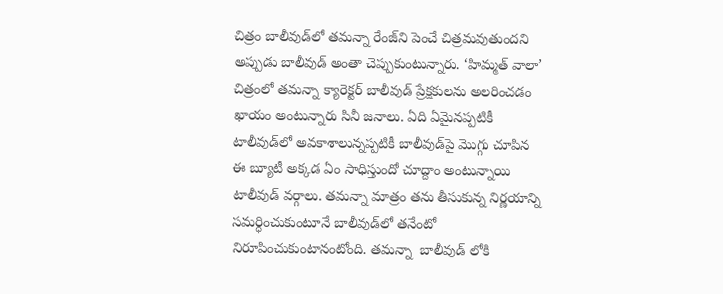చిత్రం బాలీవుడ్‌లో తమన్నా రేంజ్‌ని పెంచే చిత్రమవుతుందని అప్పుడు బాలీవుడ్ అంతా చెప్పుకుంటున్నారు. ‘హిమ్మత్ వాలా’ చిత్రంలో తమన్నా క్యారెక్టర్ బాలీవుడ్ ప్రేక్షకులను అలరించడం ఖాయం అంటున్నారు సినీ జనాలు. ఏది ఏమైనప్పటికీ టాలీవుడ్‌లో అవకాశాలున్నప్పటికీ బాలీవుడ్‌పై మొగ్గు చూపిన ఈ బ్యూటీ అక్కడ ఏం సాధిస్తుందో చూద్దాం అంటున్నాయి టాలీవుడ్ వర్గాలు. తమన్నా మాత్రం తను తీసుకున్న నిర్ణయాన్ని సమర్ధించుకుంటూనే బాలీవుడ్‌లో తనేంటో నిరూపించుకుంటానంటోంది. తమన్నా  బాలీవుడ్ లోకి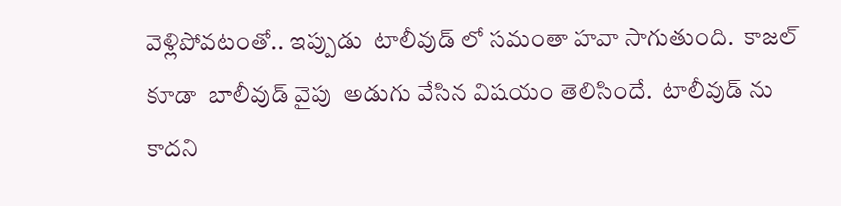వెళ్లిపోవటంతో.. ఇప్పుడు  టాలీవుడ్ లో సమంతా హవా సాగుతుంది.  కాజల్ కూడా  బాలీవుడ్ వైపు  అడుగు వేసిన విషయం తెలిసిందే.  టాలీవుడ్ ను కాదని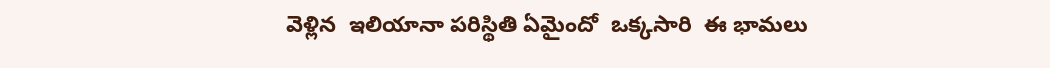వెళ్లిన  ఇలియానా పరిస్థితి ఏమైందో  ఒక్కసారి  ఈ భామలు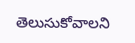తెలుసుకోవాలని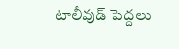టాలీవుడ్ పెద్దలు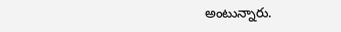అంటున్నారు.